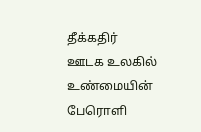தீக்கதிர்
ஊடக உலகில் உண்மையின் பேரொளி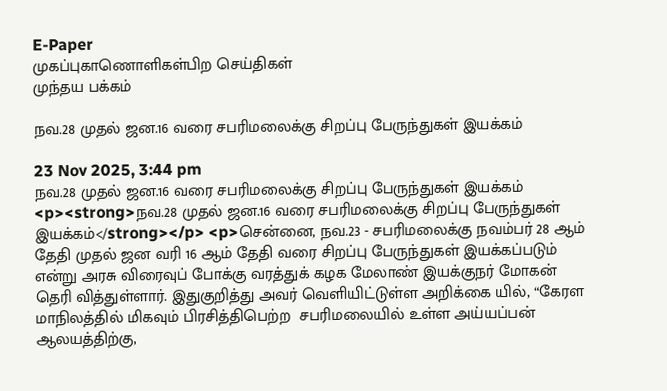E-Paper
முகப்புகாணொளிகள்பிற செய்திகள்
முந்தய பக்கம்

நவ.28 முதல் ஜன.16 வரை சபரிமலைக்கு சிறப்பு பேருந்துகள் இயக்கம்

23 Nov 2025, 3:44 pm
நவ.28 முதல் ஜன.16 வரை சபரிமலைக்கு சிறப்பு பேருந்துகள் இயக்கம்
<p><strong>நவ.28 முதல் ஜன.16 வரை சபரிமலைக்கு சிறப்பு பேருந்துகள் இயக்கம்</strong></p> <p>சென்னை, நவ.23 - சபரிமலைக்கு நவம்பர் 28 ஆம் தேதி முதல் ஜன வரி 16 ஆம் தேதி வரை சிறப்பு பேருந்துகள் இயக்கப்படும் என்று அரசு விரைவுப் போக்கு வரத்துக் கழக மேலாண் இயக்குநர் மோகன் தெரி வித்துள்ளார். இதுகுறித்து அவர் வெளியிட்டுள்ள அறிக்கை யில், “கேரள மாநிலத்தில் மிகவும் பிரசித்திபெற்ற  சபரிமலையில் உள்ள அய்யப்பன் ஆலயத்திற்கு,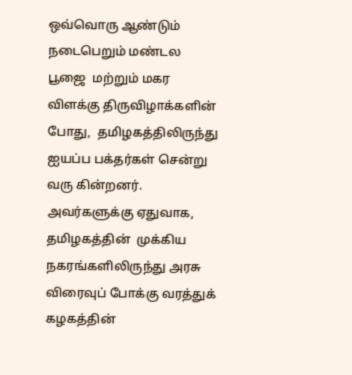ஒவ்வொரு ஆண்டும் நடைபெறும் மண்டல பூஜை  மற்றும் மகர விளக்கு திருவிழாக்களின் போது,  தமிழகத்திலிருந்து ஐயப்ப பக்தர்கள் சென்று வரு கின்றனர். அவர்களுக்கு ஏதுவாக, தமிழகத்தின்  முக்கிய நகரங்களிலிருந்து அரசு விரைவுப் போக்கு வரத்துக் கழகத்தின்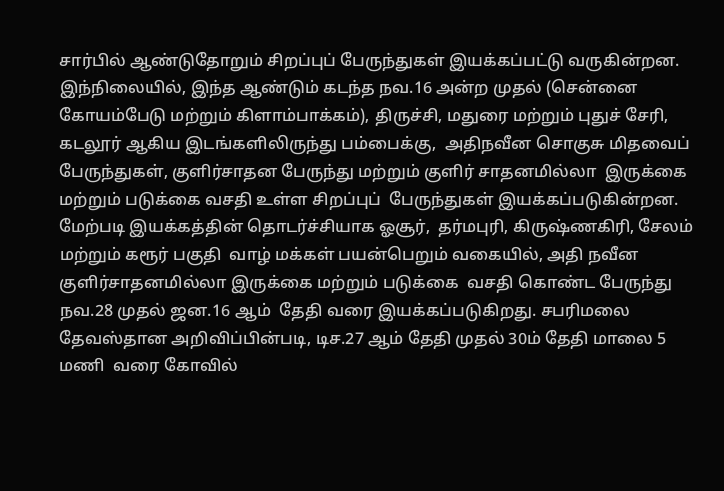சார்பில் ஆண்டுதோறும் சிறப்புப் பேருந்துகள் இயக்கப்பட்டு வருகின்றன. இந்நிலையில், இந்த ஆண்டும் கடந்த நவ.16 அன்ற முதல் (சென்னை கோயம்பேடு மற்றும் கிளாம்பாக்கம்), திருச்சி, மதுரை மற்றும் புதுச் சேரி, கடலூர் ஆகிய இடங்களிலிருந்து பம்பைக்கு,  அதிநவீன சொகுசு மிதவைப் பேருந்துகள், குளிர்சாதன பேருந்து மற்றும் குளிர் சாதனமில்லா  இருக்கை மற்றும் படுக்கை வசதி உள்ள சிறப்புப்  பேருந்துகள் இயக்கப்படுகின்றன. மேற்படி இயக்கத்தின் தொடர்ச்சியாக ஓசூர்,  தர்மபுரி, கிருஷ்ணகிரி, சேலம் மற்றும் கரூர் பகுதி  வாழ் மக்கள் பயன்பெறும் வகையில், அதி நவீன குளிர்சாதனமில்லா இருக்கை மற்றும் படுக்கை  வசதி கொண்ட பேருந்து நவ.28 முதல் ஜன.16 ஆம்  தேதி வரை இயக்கப்படுகிறது. சபரிமலை தேவஸ்தான அறிவிப்பின்படி, டிச.27 ஆம் தேதி முதல் 30ம் தேதி மாலை 5 மணி  வரை கோவில்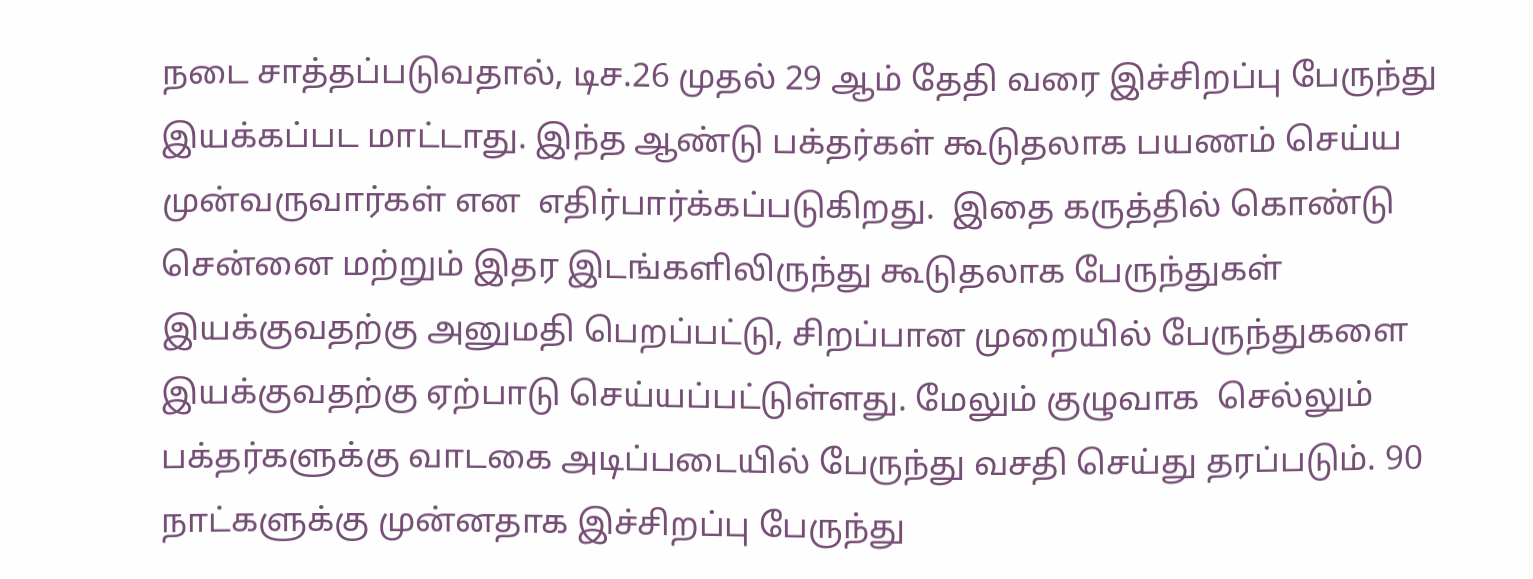நடை சாத்தப்படுவதால், டிச.26 முதல் 29 ஆம் தேதி வரை இச்சிறப்பு பேருந்து இயக்கப்பட மாட்டாது. இந்த ஆண்டு பக்தர்கள் கூடுதலாக பயணம் செய்ய முன்வருவார்கள் என  எதிர்பார்க்கப்படுகிறது.  இதை கருத்தில் கொண்டு சென்னை மற்றும் இதர இடங்களிலிருந்து கூடுதலாக பேருந்துகள் இயக்குவதற்கு அனுமதி பெறப்பட்டு, சிறப்பான முறையில் பேருந்துகளை இயக்குவதற்கு ஏற்பாடு செய்யப்பட்டுள்ளது. மேலும் குழுவாக  செல்லும் பக்தர்களுக்கு வாடகை அடிப்படையில் பேருந்து வசதி செய்து தரப்படும். 90 நாட்களுக்கு முன்னதாக இச்சிறப்பு பேருந்து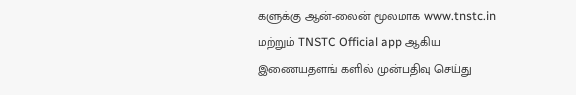களுக்கு ஆன்-லைன் மூலமாக www.tnstc.in  மற்றும் TNSTC Official app ஆகிய இணையதளங் களில் முன்பதிவு செய்து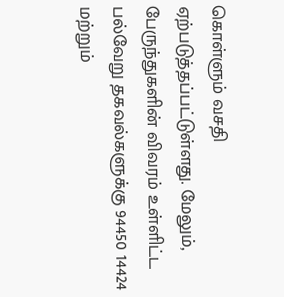கொள்ளும் வசதி ஏற்படுத்தப்பட்டுள்ளது. மேலும், பேருந்துகளின் விவரம் உள்ளிட்ட பல்வேறு தகவல்களுக்கு 94450 14424 மற்றும்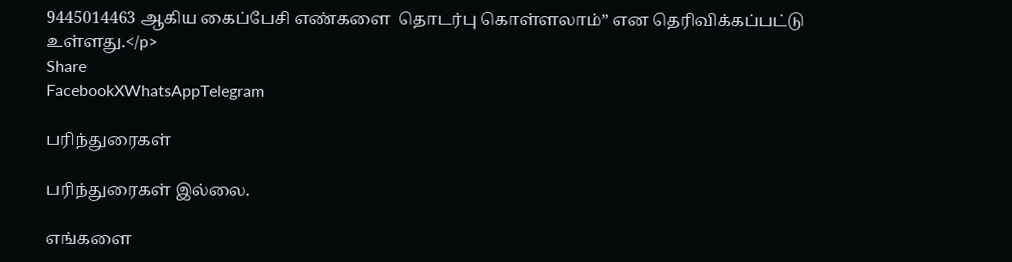9445014463 ஆகிய கைப்பேசி எண்களை  தொடர்பு கொள்ளலாம்” என தெரிவிக்கப்பட்டு உள்ளது.</p>
Share
FacebookXWhatsAppTelegram

பரிந்துரைகள்

பரிந்துரைகள் இல்லை.

எங்களை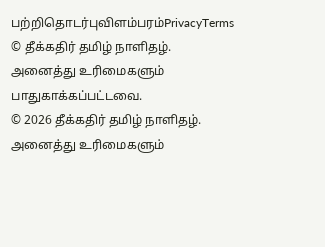பற்றிதொடர்புவிளம்பரம்PrivacyTerms
© தீக்கதிர் தமிழ் நாளிதழ். அனைத்து உரிமைகளும் பாதுகாக்கப்பட்டவை.
© 2026 தீக்கதிர் தமிழ் நாளிதழ். அனைத்து உரிமைகளும்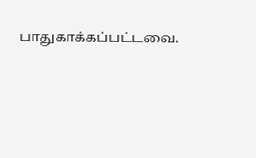பாதுகாக்கப்பட்டவை.